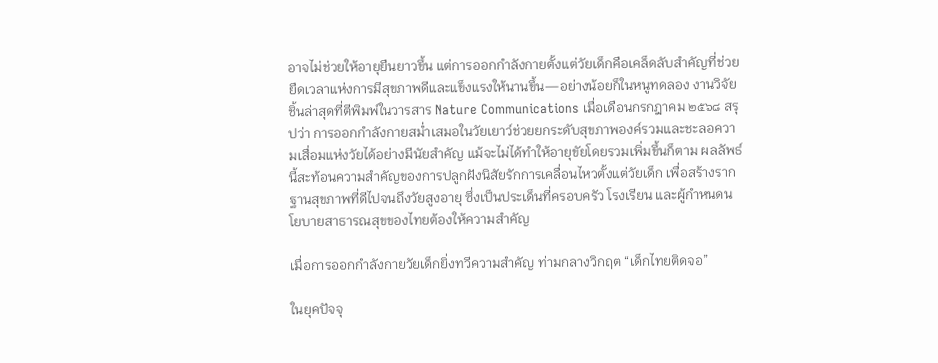อาจไม่ช่วยให้อายุยืนยาวขึ้น แต่การออกกำลังกายตั้งแต่วัยเด็กคือเคล็ดลับสำคัญที่ช่วยยืดเวลาแห่งการมีสุขภาพดีและแข็งแรงให้นานขึ้น—อย่างน้อยก็ในหนูทดลอง งานวิจัยชิ้นล่าสุดที่ตีพิมพ์ในวารสาร Nature Communications เมื่อเดือนกรกฎาคม ๒๕๖๘ สรุปว่า การออกกำลังกายสม่ำเสมอในวัยเยาว์ช่วยยกระดับสุขภาพองค์รวมและชะลอความเสื่อมแห่งวัยได้อย่างมีนัยสำคัญ แม้จะไม่ได้ทำให้อายุขัยโดยรวมเพิ่มขึ้นก็ตาม ผลลัพธ์นี้สะท้อนความสำคัญของการปลูกฝังนิสัยรักการเคลื่อนไหวตั้งแต่วัยเด็ก เพื่อสร้างรากฐานสุขภาพที่ดีไปจนถึงวัยสูงอายุ ซึ่งเป็นประเด็นที่ครอบครัว โรงเรียน และผู้กำหนดนโยบายสาธารณสุขของไทยต้องให้ความสำคัญ

เมื่อการออกกำลังกายวัยเด็กยิ่งทวีความสำคัญ ท่ามกลางวิกฤต “เด็กไทยติดจอ”

ในยุคปัจจุ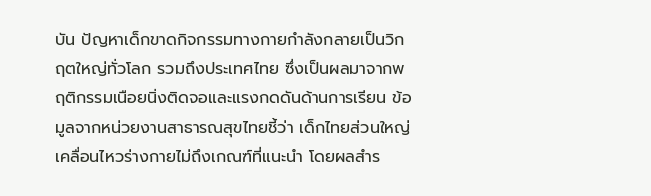บัน ปัญหาเด็กขาดกิจกรรมทางกายกำลังกลายเป็นวิกฤตใหญ่ทั่วโลก รวมถึงประเทศไทย ซึ่งเป็นผลมาจากพฤติกรรมเนือยนิ่งติดจอและแรงกดดันด้านการเรียน ข้อมูลจากหน่วยงานสาธารณสุขไทยชี้ว่า เด็กไทยส่วนใหญ่เคลื่อนไหวร่างกายไม่ถึงเกณฑ์ที่แนะนำ โดยผลสำร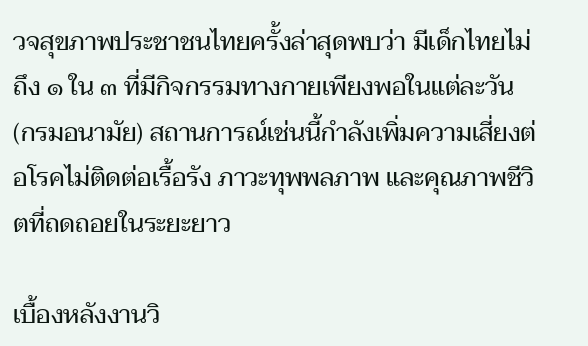วจสุขภาพประชาชนไทยครั้งล่าสุดพบว่า มีเด็กไทยไม่ถึง ๑ ใน ๓ ที่มีกิจกรรมทางกายเพียงพอในแต่ละวัน (กรมอนามัย) สถานการณ์เช่นนี้กำลังเพิ่มความเสี่ยงต่อโรคไม่ติดต่อเรื้อรัง ภาวะทุพพลภาพ และคุณภาพชีวิตที่ถดถอยในระยะยาว

เบื้องหลังงานวิ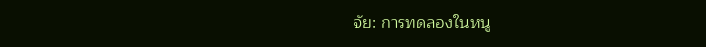จัย: การทดลองในหนู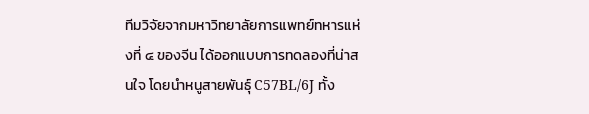ทีมวิจัยจากมหาวิทยาลัยการแพทย์ทหารแห่งที่ ๔ ของจีน ได้ออกแบบการทดลองที่น่าสนใจ โดยนำหนูสายพันธุ์ C57BL/6J ทั้ง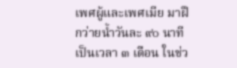เพศผู้และเพศเมีย มาฝึกว่ายน้ำวันละ ๙๐ นาที เป็นเวลา ๓ เดือน ในช่ว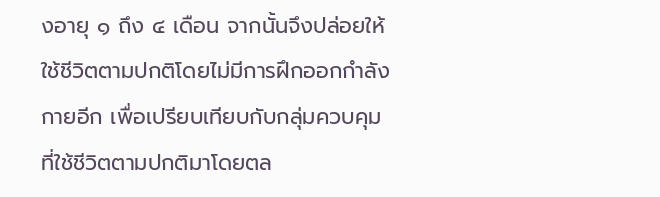งอายุ ๑ ถึง ๔ เดือน จากนั้นจึงปล่อยให้ใช้ชีวิตตามปกติโดยไม่มีการฝึกออกกำลังกายอีก เพื่อเปรียบเทียบกับกลุ่มควบคุมที่ใช้ชีวิตตามปกติมาโดยตล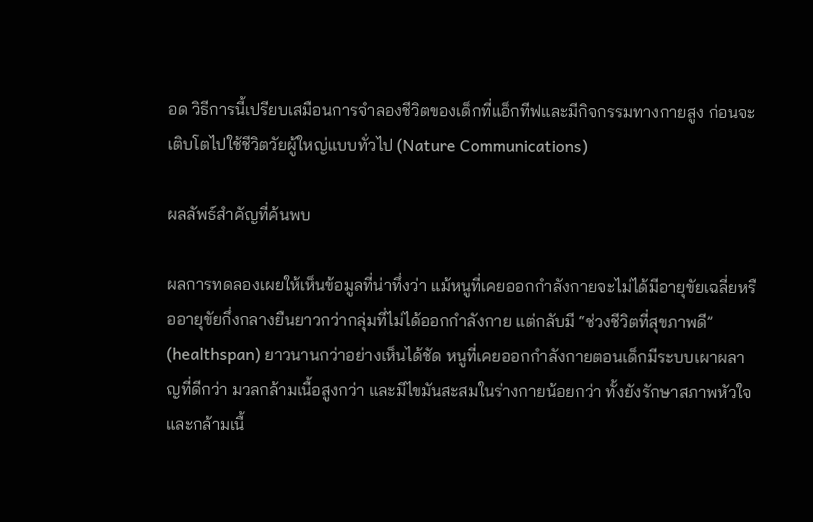อด วิธีการนี้เปรียบเสมือนการจำลองชีวิตของเด็กที่แอ็กทีฟและมีกิจกรรมทางกายสูง ก่อนจะเติบโตไปใช้ชีวิตวัยผู้ใหญ่แบบทั่วไป (Nature Communications)

ผลลัพธ์สำคัญที่ค้นพบ

ผลการทดลองเผยให้เห็นข้อมูลที่น่าทึ่งว่า แม้หนูที่เคยออกกำลังกายจะไม่ได้มีอายุขัยเฉลี่ยหรืออายุขัยกึ่งกลางยืนยาวกว่ากลุ่มที่ไม่ได้ออกกำลังกาย แต่กลับมี “ช่วงชีวิตที่สุขภาพดี” (healthspan) ยาวนานกว่าอย่างเห็นได้ชัด หนูที่เคยออกกำลังกายตอนเด็กมีระบบเผาผลาญที่ดีกว่า มวลกล้ามเนื้อสูงกว่า และมีไขมันสะสมในร่างกายน้อยกว่า ทั้งยังรักษาสภาพหัวใจและกล้ามเนื้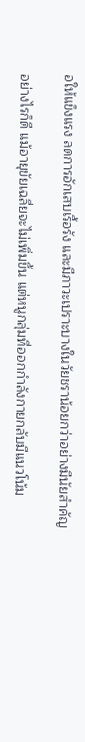อให้แข็งแรง ลดการอักเสบเรื้อรัง และมีภาวะเปราะบางในวัยชราน้อยกว่าอย่างมีนัยสำคัญ

อย่างไรก็ดี แม้อายุขัยเฉลี่ยจะไม่เพิ่มขึ้น แต่หนูกลุ่มที่ออกกำลังกายกลับมีแนวโน้ม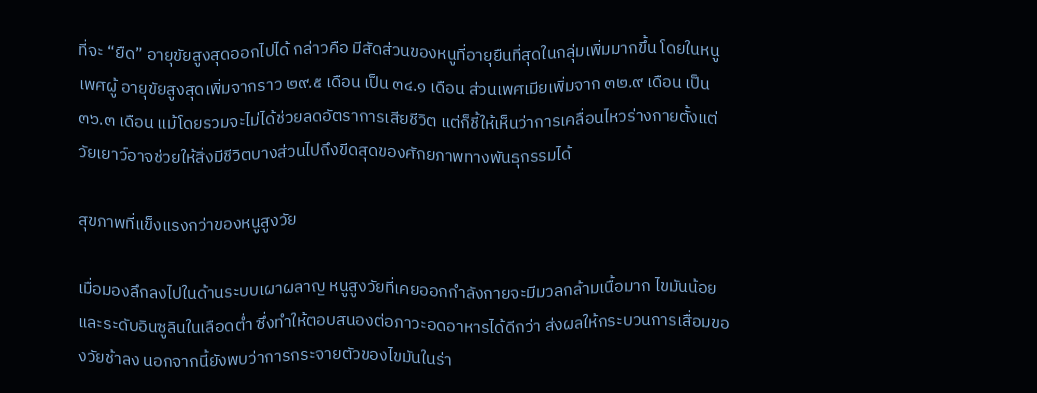ที่จะ “ยืด” อายุขัยสูงสุดออกไปได้ กล่าวคือ มีสัดส่วนของหนูที่อายุยืนที่สุดในกลุ่มเพิ่มมากขึ้น โดยในหนูเพศผู้ อายุขัยสูงสุดเพิ่มจากราว ๒๙.๕ เดือน เป็น ๓๔.๑ เดือน ส่วนเพศเมียเพิ่มจาก ๓๒.๙ เดือน เป็น ๓๖.๓ เดือน แม้โดยรวมจะไม่ได้ช่วยลดอัตราการเสียชีวิต แต่ก็ชี้ให้เห็นว่าการเคลื่อนไหวร่างกายตั้งแต่วัยเยาว์อาจช่วยให้สิ่งมีชีวิตบางส่วนไปถึงขีดสุดของศักยภาพทางพันธุกรรมได้

สุขภาพที่แข็งแรงกว่าของหนูสูงวัย

เมื่อมองลึกลงไปในด้านระบบเผาผลาญ หนูสูงวัยที่เคยออกกำลังกายจะมีมวลกล้ามเนื้อมาก ไขมันน้อย และระดับอินซูลินในเลือดต่ำ ซึ่งทำให้ตอบสนองต่อภาวะอดอาหารได้ดีกว่า ส่งผลให้กระบวนการเสื่อมของวัยช้าลง นอกจากนี้ยังพบว่าการกระจายตัวของไขมันในร่า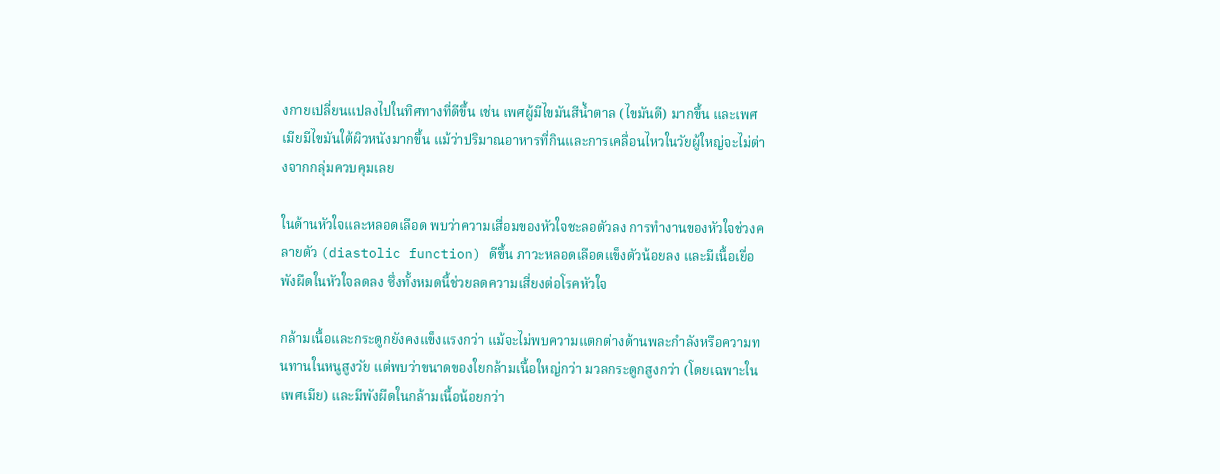งกายเปลี่ยนแปลงไปในทิศทางที่ดีขึ้น เช่น เพศผู้มีไขมันสีน้ำตาล (ไขมันดี) มากขึ้น และเพศเมียมีไขมันใต้ผิวหนังมากขึ้น แม้ว่าปริมาณอาหารที่กินและการเคลื่อนไหวในวัยผู้ใหญ่จะไม่ต่างจากกลุ่มควบคุมเลย

ในด้านหัวใจและหลอดเลือด พบว่าความเสื่อมของหัวใจชะลอตัวลง การทำงานของหัวใจช่วงคลายตัว (diastolic function) ดีขึ้น ภาวะหลอดเลือดแข็งตัวน้อยลง และมีเนื้อเยื่อพังผืดในหัวใจลดลง ซึ่งทั้งหมดนี้ช่วยลดความเสี่ยงต่อโรคหัวใจ

กล้ามเนื้อและกระดูกยังคงแข็งแรงกว่า แม้จะไม่พบความแตกต่างด้านพละกำลังหรือความทนทานในหนูสูงวัย แต่พบว่าขนาดของใยกล้ามเนื้อใหญ่กว่า มวลกระดูกสูงกว่า (โดยเฉพาะในเพศเมีย) และมีพังผืดในกล้ามเนื้อน้อยกว่า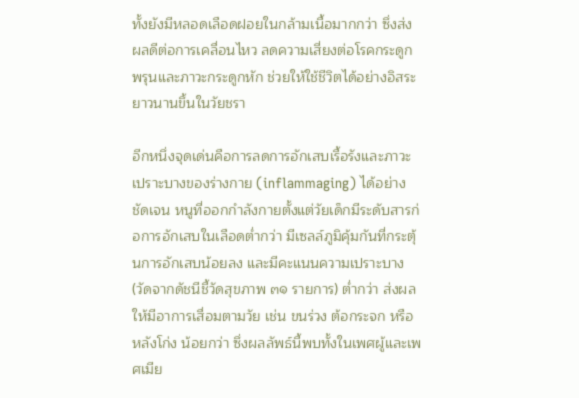ทั้งยังมีหลอดเลือดฝอยในกล้ามเนื้อมากกว่า ซึ่งส่งผลดีต่อการเคลื่อนไหว ลดความเสี่ยงต่อโรคกระดูกพรุนและภาวะกระดูกหัก ช่วยให้ใช้ชีวิตได้อย่างอิสระยาวนานขึ้นในวัยชรา

อีกหนึ่งจุดเด่นคือการลดการอักเสบเรื้อรังและภาวะเปราะบางของร่างกาย (inflammaging) ได้อย่างชัดเจน หนูที่ออกกำลังกายตั้งแต่วัยเด็กมีระดับสารก่อการอักเสบในเลือดต่ำกว่า มีเซลล์ภูมิคุ้มกันที่กระตุ้นการอักเสบน้อยลง และมีคะแนนความเปราะบาง (วัดจากดัชนีชี้วัดสุขภาพ ๓๑ รายการ) ต่ำกว่า ส่งผลให้มีอาการเสื่อมตามวัย เช่น ขนร่วง ต้อกระจก หรือหลังโก่ง น้อยกว่า ซึ่งผลลัพธ์นี้พบทั้งในเพศผู้และเพศเมีย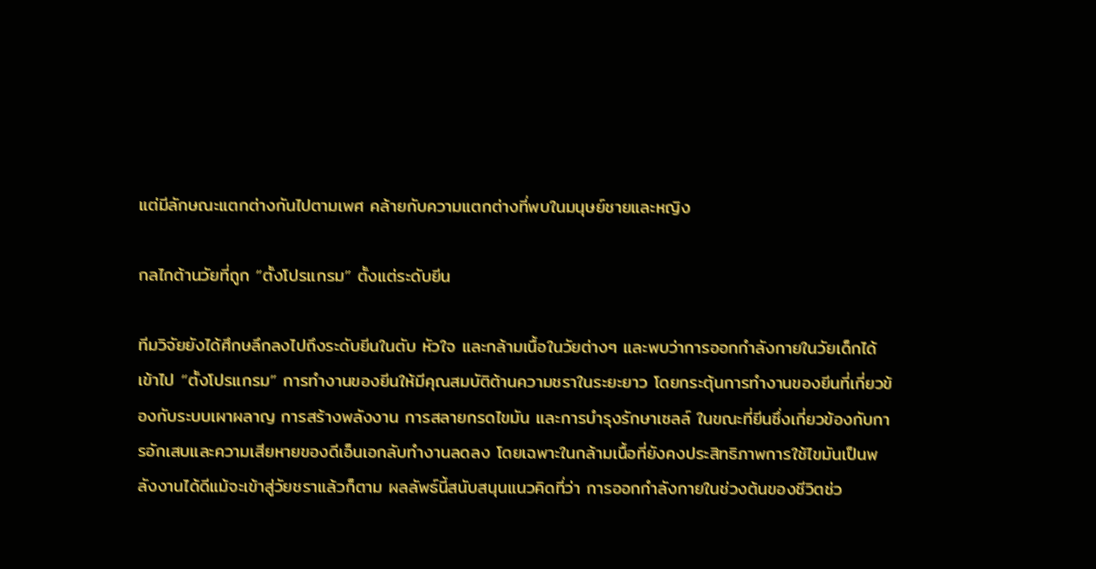แต่มีลักษณะแตกต่างกันไปตามเพศ คล้ายกับความแตกต่างที่พบในมนุษย์ชายและหญิง

กลไกต้านวัยที่ถูก “ตั้งโปรแกรม” ตั้งแต่ระดับยีน

ทีมวิจัยยังได้ศึกษลึกลงไปถึงระดับยีนในตับ หัวใจ และกล้ามเนื้อในวัยต่างๆ และพบว่าการออกกำลังกายในวัยเด็กได้เข้าไป “ตั้งโปรแกรม” การทำงานของยีนให้มีคุณสมบัติต้านความชราในระยะยาว โดยกระตุ้นการทำงานของยีนที่เกี่ยวข้องกับระบบเผาผลาญ การสร้างพลังงาน การสลายกรดไขมัน และการบำรุงรักษาเซลล์ ในขณะที่ยีนซึ่งเกี่ยวข้องกับการอักเสบและความเสียหายของดีเอ็นเอกลับทำงานลดลง โดยเฉพาะในกล้ามเนื้อที่ยังคงประสิทธิภาพการใช้ไขมันเป็นพลังงานได้ดีแม้จะเข้าสู่วัยชราแล้วก็ตาม ผลลัพธ์นี้สนับสนุนแนวคิดที่ว่า การออกกำลังกายในช่วงต้นของชีวิตช่ว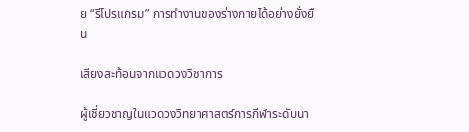ย “รีโปรแกรม” การทำงานของร่างกายได้อย่างยั่งยืน

เสียงสะท้อนจากแวดวงวิชาการ

ผู้เชี่ยวชาญในแวดวงวิทยาศาสตร์การกีฬาระดับนา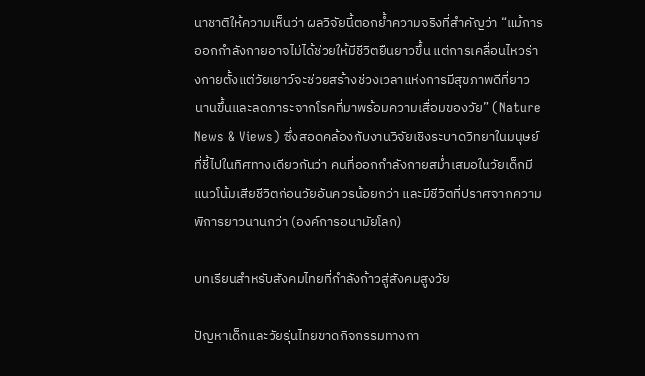นาชาติให้ความเห็นว่า ผลวิจัยนี้ตอกย้ำความจริงที่สำคัญว่า “แม้การออกกำลังกายอาจไม่ได้ช่วยให้มีชีวิตยืนยาวขึ้น แต่การเคลื่อนไหวร่างกายตั้งแต่วัยเยาว์จะช่วยสร้างช่วงเวลาแห่งการมีสุขภาพดีที่ยาวนานขึ้นและลดภาระจากโรคที่มาพร้อมความเสื่อมของวัย” (Nature News & Views) ซึ่งสอดคล้องกับงานวิจัยเชิงระบาดวิทยาในมนุษย์ที่ชี้ไปในทิศทางเดียวกันว่า คนที่ออกกำลังกายสม่ำเสมอในวัยเด็กมีแนวโน้มเสียชีวิตก่อนวัยอันควรน้อยกว่า และมีชีวิตที่ปราศจากความพิการยาวนานกว่า (องค์การอนามัยโลก)

บทเรียนสำหรับสังคมไทยที่กำลังก้าวสู่สังคมสูงวัย

ปัญหาเด็กและวัยรุ่นไทยขาดกิจกรรมทางกา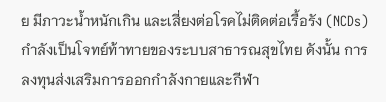ย มีภาวะน้ำหนักเกิน และเสี่ยงต่อโรคไม่ติดต่อเรื้อรัง (NCDs) กำลังเป็นโจทย์ท้าทายของระบบสาธารณสุขไทย ดังนั้น การลงทุนส่งเสริมการออกกำลังกายและกีฬา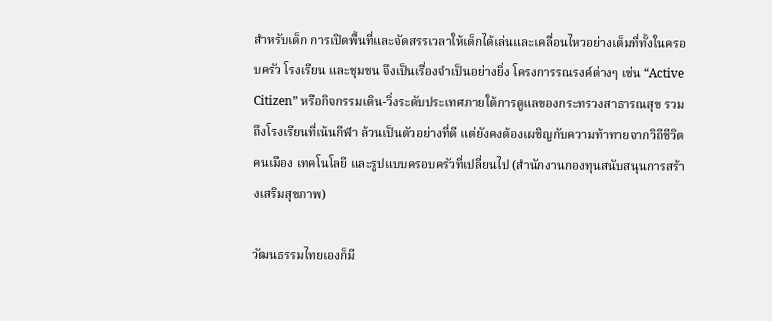สำหรับเด็ก การเปิดพื้นที่และจัดสรรเวลาให้เด็กได้เล่นและเคลื่อนไหวอย่างเต็มที่ทั้งในครอบครัว โรงเรียน และชุมชน จึงเป็นเรื่องจำเป็นอย่างยิ่ง โครงการรณรงค์ต่างๆ เช่น “Active Citizen” หรือกิจกรรมเดิน-วิ่งระดับประเทศภายใต้การดูแลของกระทรวงสาธารณสุข รวมถึงโรงเรียนที่เน้นกีฬา ล้วนเป็นตัวอย่างที่ดี แต่ยังคงต้องเผชิญกับความท้าทายจากวิถีชีวิตคนเมือง เทคโนโลยี และรูปแบบครอบครัวที่เปลี่ยนไป (สำนักงานกองทุนสนับสนุนการสร้างเสริมสุขภาพ)

วัฒนธรรมไทยเองก็มี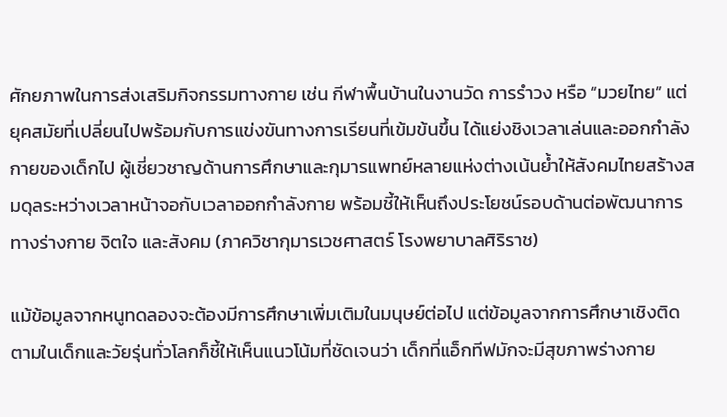ศักยภาพในการส่งเสริมกิจกรรมทางกาย เช่น กีฬาพื้นบ้านในงานวัด การรำวง หรือ “มวยไทย” แต่ยุคสมัยที่เปลี่ยนไปพร้อมกับการแข่งขันทางการเรียนที่เข้มข้นขึ้น ได้แย่งชิงเวลาเล่นและออกกำลังกายของเด็กไป ผู้เชี่ยวชาญด้านการศึกษาและกุมารแพทย์หลายแห่งต่างเน้นย้ำให้สังคมไทยสร้างสมดุลระหว่างเวลาหน้าจอกับเวลาออกกำลังกาย พร้อมชี้ให้เห็นถึงประโยชน์รอบด้านต่อพัฒนาการทางร่างกาย จิตใจ และสังคม (ภาควิชากุมารเวชศาสตร์ โรงพยาบาลศิริราช)

แม้ข้อมูลจากหนูทดลองจะต้องมีการศึกษาเพิ่มเติมในมนุษย์ต่อไป แต่ข้อมูลจากการศึกษาเชิงติดตามในเด็กและวัยรุ่นทั่วโลกก็ชี้ให้เห็นแนวโน้มที่ชัดเจนว่า เด็กที่แอ็กทีฟมักจะมีสุขภาพร่างกาย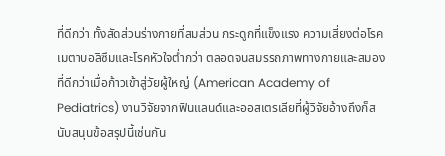ที่ดีกว่า ทั้งสัดส่วนร่างกายที่สมส่วน กระดูกที่แข็งแรง ความเสี่ยงต่อโรคเมตาบอลิซึมและโรคหัวใจต่ำกว่า ตลอดจนสมรรถภาพทางกายและสมองที่ดีกว่าเมื่อก้าวเข้าสู่วัยผู้ใหญ่ (American Academy of Pediatrics) งานวิจัยจากฟินแลนด์และออสเตรเลียที่ผู้วิจัยอ้างถึงก็สนับสนุนข้อสรุปนี้เช่นกัน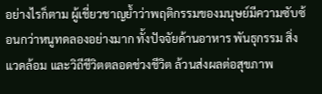อย่างไรก็ตาม ผู้เชี่ยวชาญย้ำว่าพฤติกรรมของมนุษย์มีความซับซ้อนกว่าหนูทดลองอย่างมาก ทั้งปัจจัยด้านอาหาร พันธุกรรม สิ่งแวดล้อม และวิถีชีวิตตลอดช่วงชีวิต ล้วนส่งผลต่อสุขภาพ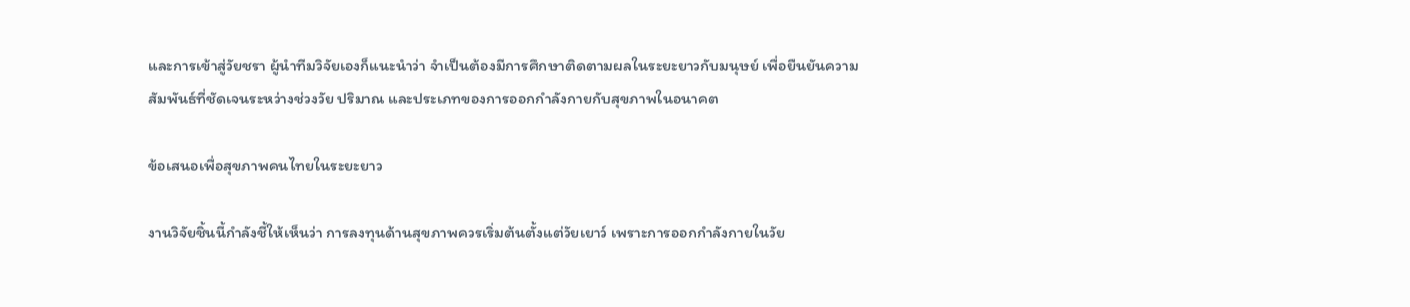และการเข้าสู่วัยชรา ผู้นำทีมวิจัยเองก็แนะนำว่า จำเป็นต้องมีการศึกษาติดตามผลในระยะยาวกับมนุษย์ เพื่อยืนยันความสัมพันธ์ที่ชัดเจนระหว่างช่วงวัย ปริมาณ และประเภทของการออกกำลังกายกับสุขภาพในอนาคต

ข้อเสนอเพื่อสุขภาพคนไทยในระยะยาว

งานวิจัยชิ้นนี้กำลังชี้ให้เห็นว่า การลงทุนด้านสุขภาพควรเริ่มต้นตั้งแต่วัยเยาว์ เพราะการออกกำลังกายในวัย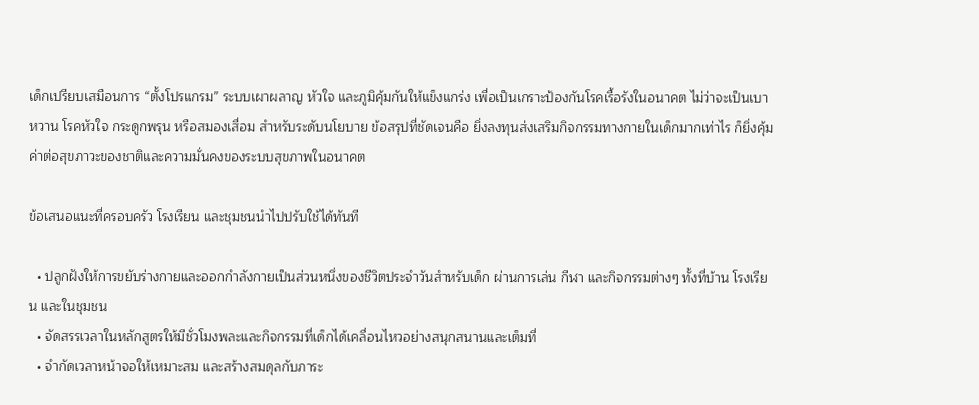เด็กเปรียบเสมือนการ “ตั้งโปรแกรม” ระบบเผาผลาญ หัวใจ และภูมิคุ้มกันให้แข็งแกร่ง เพื่อเป็นเกราะป้องกันโรคเรื้อรังในอนาคต ไม่ว่าจะเป็นเบาหวาน โรคหัวใจ กระดูกพรุน หรือสมองเสื่อม สำหรับระดับนโยบาย ข้อสรุปที่ชัดเจนคือ ยิ่งลงทุนส่งเสริมกิจกรรมทางกายในเด็กมากเท่าไร ก็ยิ่งคุ้มค่าต่อสุขภาวะของชาติและความมั่นคงของระบบสุขภาพในอนาคต

ข้อเสนอแนะที่ครอบครัว โรงเรียน และชุมชนนำไปปรับใช้ได้ทันที

  • ปลูกฝังให้การขยับร่างกายและออกกำลังกายเป็นส่วนหนึ่งของชีวิตประจำวันสำหรับเด็ก ผ่านการเล่น กีฬา และกิจกรรมต่างๆ ทั้งที่บ้าน โรงเรียน และในชุมชน
  • จัดสรรเวลาในหลักสูตรให้มีชั่วโมงพละและกิจกรรมที่เด็กได้เคลื่อนไหวอย่างสนุกสนานและเต็มที่
  • จำกัดเวลาหน้าจอให้เหมาะสม และสร้างสมดุลกับภาระ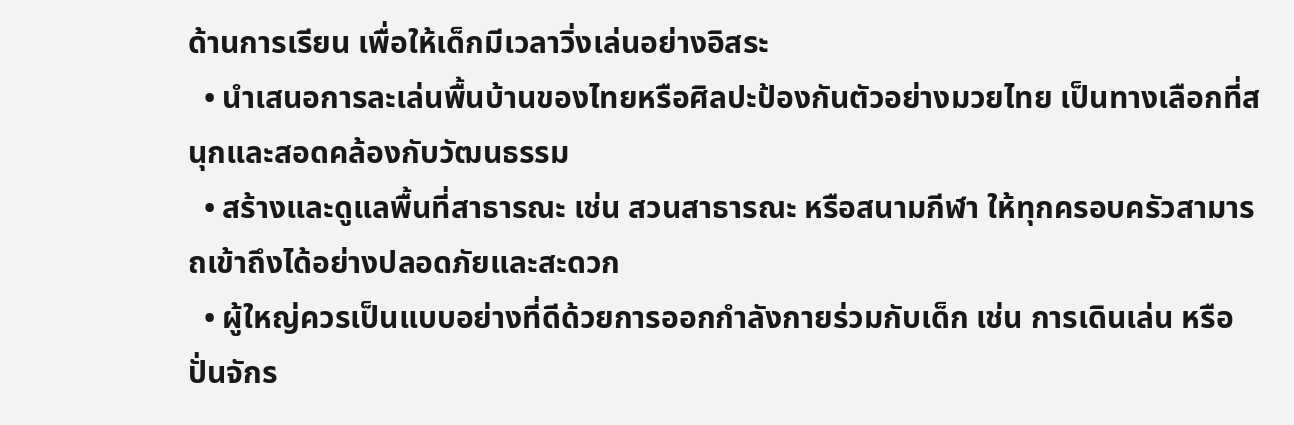ด้านการเรียน เพื่อให้เด็กมีเวลาวิ่งเล่นอย่างอิสระ
  • นำเสนอการละเล่นพื้นบ้านของไทยหรือศิลปะป้องกันตัวอย่างมวยไทย เป็นทางเลือกที่สนุกและสอดคล้องกับวัฒนธรรม
  • สร้างและดูแลพื้นที่สาธารณะ เช่น สวนสาธารณะ หรือสนามกีฬา ให้ทุกครอบครัวสามารถเข้าถึงได้อย่างปลอดภัยและสะดวก
  • ผู้ใหญ่ควรเป็นแบบอย่างที่ดีด้วยการออกกำลังกายร่วมกับเด็ก เช่น การเดินเล่น หรือปั่นจักร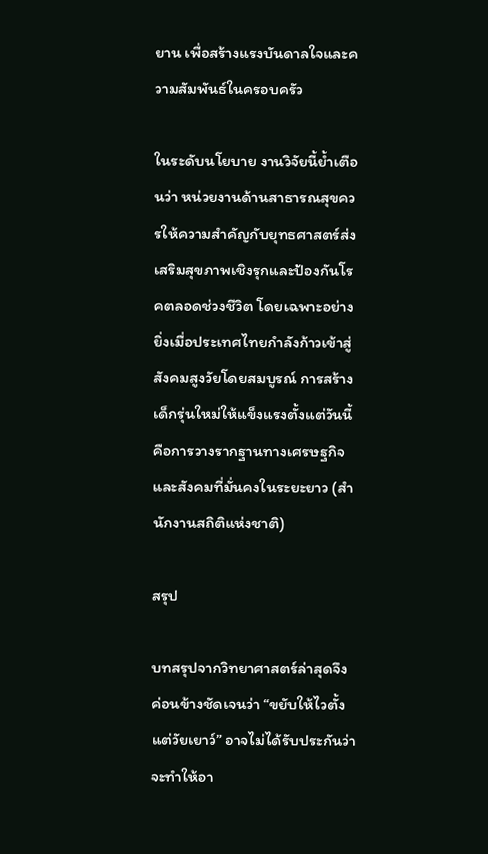ยาน เพื่อสร้างแรงบันดาลใจและความสัมพันธ์ในครอบครัว

ในระดับนโยบาย งานวิจัยนี้ย้ำเตือนว่า หน่วยงานด้านสาธารณสุขควรให้ความสำคัญกับยุทธศาสตร์ส่งเสริมสุขภาพเชิงรุกและป้องกันโรคตลอดช่วงชีวิต โดยเฉพาะอย่างยิ่งเมื่อประเทศไทยกำลังก้าวเข้าสู่สังคมสูงวัยโดยสมบูรณ์ การสร้างเด็กรุ่นใหม่ให้แข็งแรงตั้งแต่วันนี้ คือการวางรากฐานทางเศรษฐกิจและสังคมที่มั่นคงในระยะยาว (สำนักงานสถิติแห่งชาติ)

สรุป

บทสรุปจากวิทยาศาสตร์ล่าสุดจึงค่อนข้างชัดเจนว่า “ขยับให้ไวตั้งแต่วัยเยาว์” อาจไม่ได้รับประกันว่าจะทำให้อา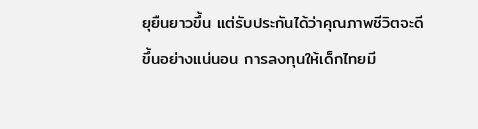ยุยืนยาวขึ้น แต่รับประกันได้ว่าคุณภาพชีวิตจะดีขึ้นอย่างแน่นอน การลงทุนให้เด็กไทยมี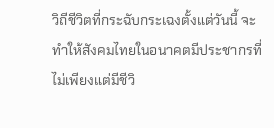วิถีชีวิตที่กระฉับกระเฉงตั้งแต่วันนี้ จะทำให้สังคมไทยในอนาคตมีประชากรที่ไม่เพียงแต่มีชีวิ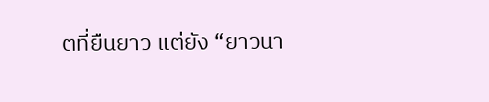ตที่ยืนยาว แต่ยัง “ยาวนา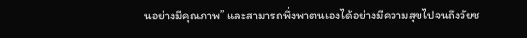นอย่างมีคุณภาพ” และสามารถพึ่งพาตนเองได้อย่างมีความสุขไปจนถึงวัยช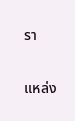รา

แหล่ง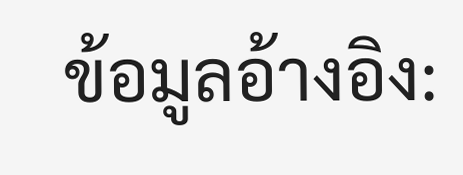ข้อมูลอ้างอิง: